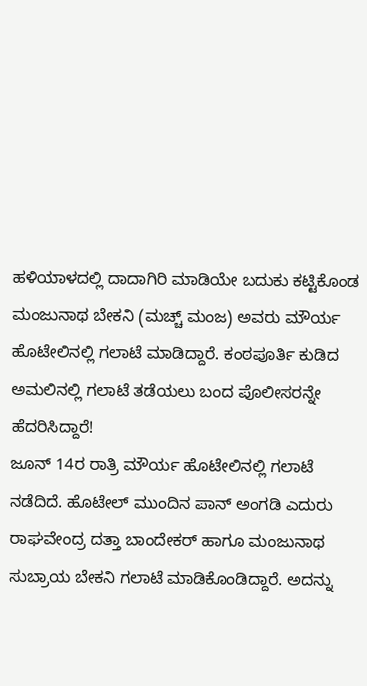ಹಳಿಯಾಳದಲ್ಲಿ ದಾದಾಗಿರಿ ಮಾಡಿಯೇ ಬದುಕು ಕಟ್ಟಿಕೊಂಡ ಮಂಜುನಾಥ ಬೇಕನಿ (ಮಚ್ಚ್ ಮಂಜ) ಅವರು ಮೌರ್ಯ ಹೊಟೇಲಿನಲ್ಲಿ ಗಲಾಟೆ ಮಾಡಿದ್ದಾರೆ. ಕಂಠಪೂರ್ತಿ ಕುಡಿದ ಅಮಲಿನಲ್ಲಿ ಗಲಾಟೆ ತಡೆಯಲು ಬಂದ ಪೊಲೀಸರನ್ನೇ ಹೆದರಿಸಿದ್ದಾರೆ!
ಜೂನ್ 14ರ ರಾತ್ರಿ ಮೌರ್ಯ ಹೊಟೇಲಿನಲ್ಲಿ ಗಲಾಟೆ ನಡೆದಿದೆ. ಹೊಟೇಲ್ ಮುಂದಿನ ಪಾನ್ ಅಂಗಡಿ ಎದುರು ರಾಘವೇಂದ್ರ ದತ್ತಾ ಬಾಂದೇಕರ್ ಹಾಗೂ ಮಂಜುನಾಥ ಸುಬ್ರಾಯ ಬೇಕನಿ ಗಲಾಟೆ ಮಾಡಿಕೊಂಡಿದ್ದಾರೆ. ಅದನ್ನು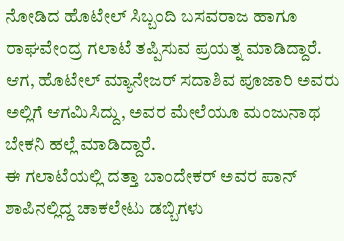ನೋಡಿದ ಹೊಟೇಲ್ ಸಿಬ್ಬಂದಿ ಬಸವರಾಜ ಹಾಗೂ ರಾಘವೇಂದ್ರ ಗಲಾಟೆ ತಪ್ಪಿಸುವ ಪ್ರಯತ್ನ ಮಾಡಿದ್ದಾರೆ. ಆಗ, ಹೊಟೇಲ್ ಮ್ಯಾನೇಜರ್ ಸದಾಶಿವ ಪೂಜಾರಿ ಅವರು ಅಲ್ಲಿಗೆ ಆಗಮಿಸಿದ್ದು, ಅವರ ಮೇಲೆಯೂ ಮಂಜುನಾಥ ಬೇಕನಿ ಹಲ್ಲೆ ಮಾಡಿದ್ದಾರೆ.
ಈ ಗಲಾಟೆಯಲ್ಲಿ ದತ್ತಾ ಬಾಂದೇಕರ್ ಅವರ ಪಾನ್ ಶಾಪಿನಲ್ಲಿದ್ದ ಚಾಕಲೇಟು ಡಬ್ಬಿಗಳು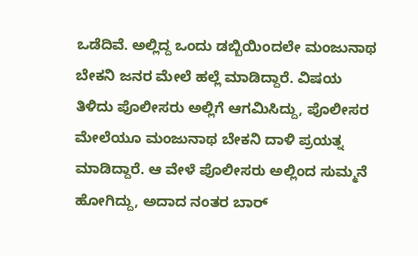ಒಡೆದಿವೆ. ಅಲ್ಲಿದ್ದ ಒಂದು ಡಬ್ಬಿಯಿಂದಲೇ ಮಂಜುನಾಥ ಬೇಕನಿ ಜನರ ಮೇಲೆ ಹಲ್ಲೆ ಮಾಡಿದ್ದಾರೆ. ವಿಷಯ ತಿಳಿದು ಪೊಲೀಸರು ಅಲ್ಲಿಗೆ ಆಗಮಿಸಿದ್ದು, ಪೊಲೀಸರ ಮೇಲೆಯೂ ಮಂಜುನಾಥ ಬೇಕನಿ ದಾಳಿ ಪ್ರಯತ್ನ ಮಾಡಿದ್ದಾರೆ. ಆ ವೇಳೆ ಪೊಲೀಸರು ಅಲ್ಲಿಂದ ಸುಮ್ಮನೆ ಹೋಗಿದ್ದು, ಅದಾದ ನಂತರ ಬಾರ್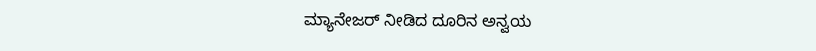ಮ್ಯಾನೇಜರ್ ನೀಡಿದ ದೂರಿನ ಅನ್ವಯ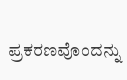ಪ್ರಕರಣವೊಂದನ್ನು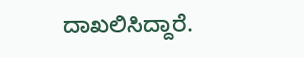ದಾಖಲಿಸಿದ್ದಾರೆ.